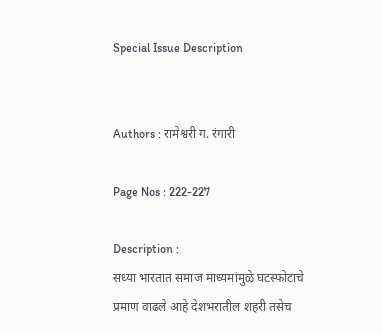Special Issue Description


Authors : रामेश्वरी ग. रंगारी

Page Nos : 222-227

Description :
सध्या भारतात समाज माध्यमांमुळे घटस्फोटाचे प्रमाण वाढले आहे देशभरातील शहरी तसेच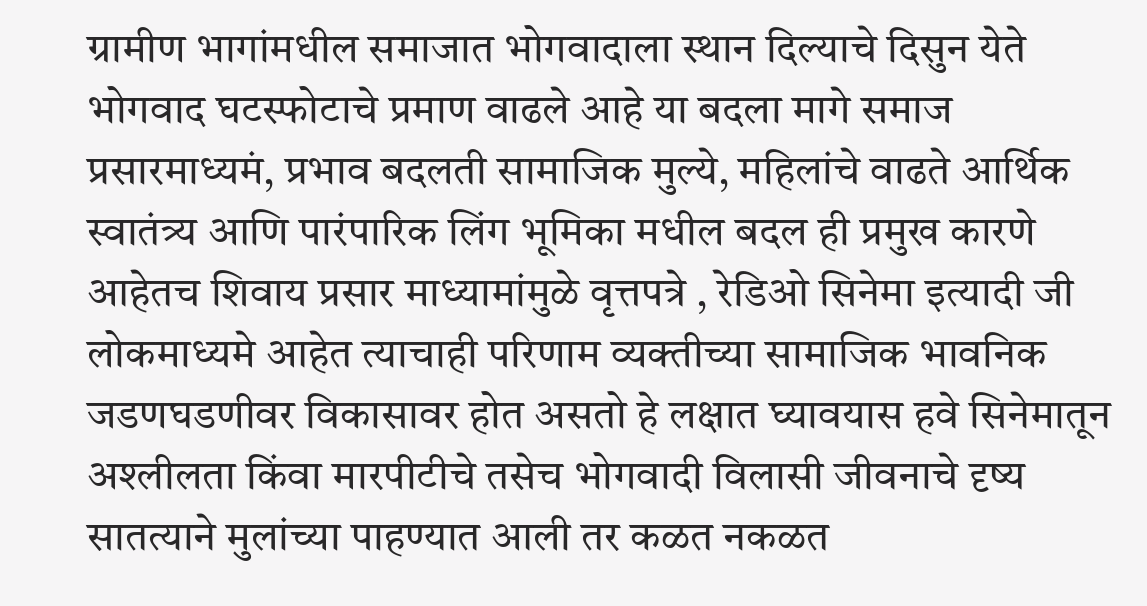ग्रामीण भागांमधील समाजात भोगवादाला स्थान दिल्याचे दिसुन येते भोगवाद घटस्फोटाचे प्रमाण वाढले आहे या बदला मागे समाज प्रसारमाध्यमं, प्रभाव बदलती सामाजिक मुल्ये, महिलांचे वाढते आर्थिक स्वातंत्र्य आणि पारंपारिक लिंग भूमिका मधील बदल ही प्रमुख कारणे आहेतच शिवाय प्रसार माध्यामांमुळे वृत्तपत्रे , रेडिओ सिनेमा इत्यादी जी लोकमाध्यमे आहेत त्याचाही परिणाम व्यक्तीच्या सामाजिक भावनिक जडणघडणीवर विकासावर होत असतो हे लक्षात घ्यावयास हवे सिनेमातून अश्लीलता किंवा मारपीटीचे तसेच भोगवादी विलासी जीवनाचे दृष्य सातत्याने मुलांच्या पाहण्यात आली तर कळत नकळत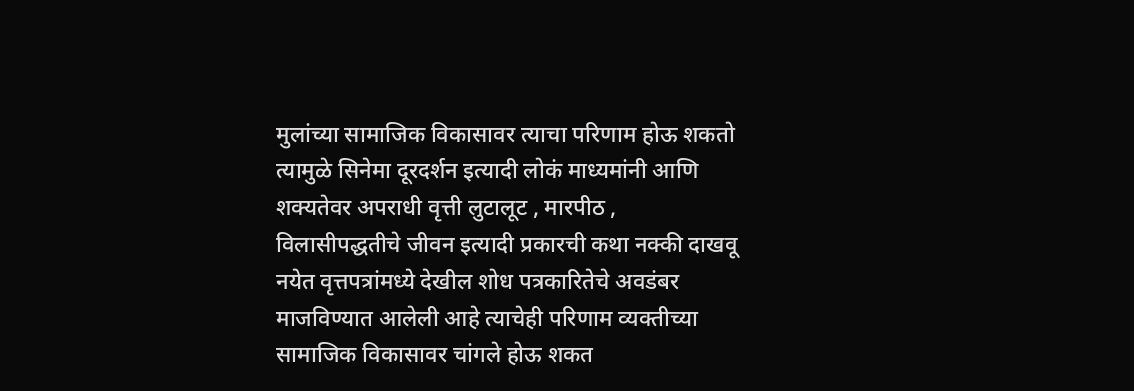मुलांच्या सामाजिक विकासावर त्याचा परिणाम होऊ शकतो त्यामुळे सिनेमा दूरदर्शन इत्यादी लोकं माध्यमांनी आणि शक्यतेवर अपराधी वृत्ती लुटालूट , मारपीठ , विलासीपद्धतीचे जीवन इत्यादी प्रकारची कथा नक्की दाखवू नयेत वृत्तपत्रांमध्ये देखील शोध पत्रकारितेचे अवडंबर माजविण्यात आलेली आहे त्याचेही परिणाम व्यक्तीच्या सामाजिक विकासावर चांगले होऊ शकत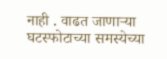नाही . वाढत जाणाऱ्या घटस्फोटाच्या समस्येच्या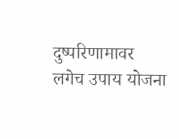दुष्परिणामावर लगेच उपाय योजना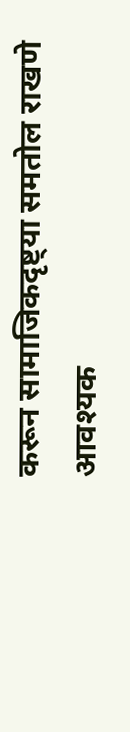करून सामाजिकदृष्ट्या समतोल राखणे आवश्यक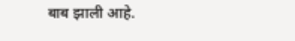बाब झाली आहे.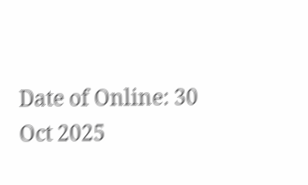Date of Online: 30 Oct 2025